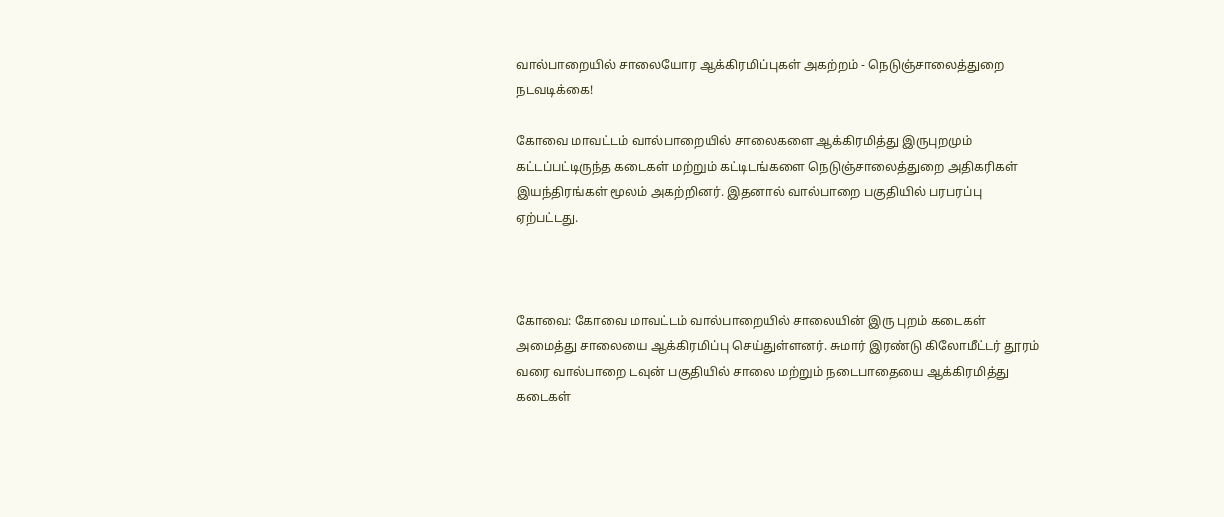வால்பாறையில் சாலையோர ஆக்கிரமிப்புகள் அகற்றம் - நெடுஞ்சாலைத்துறை நடவடிக்கை!

கோவை மாவட்டம் வால்பாறையில் சாலைகளை ஆக்கிரமித்து இருபுறமும் கட்டப்பட்டிருந்த கடைகள் மற்றும் கட்டிடங்களை நெடுஞ்சாலைத்துறை அதிகரிகள் இயந்திரங்கள் மூலம் அகற்றினர். இதனால் வால்பாறை பகுதியில் பரபரப்பு ஏற்பட்டது.



கோவை: கோவை மாவட்டம் வால்பாறையில் சாலையின் இரு புறம் கடைகள் அமைத்து சாலையை ஆக்கிரமிப்பு செய்துள்ளனர். சுமார் இரண்டு கிலோமீட்டர் தூரம் வரை வால்பாறை டவுன் பகுதியில் சாலை மற்றும் நடைபாதையை ஆக்கிரமித்து கடைகள்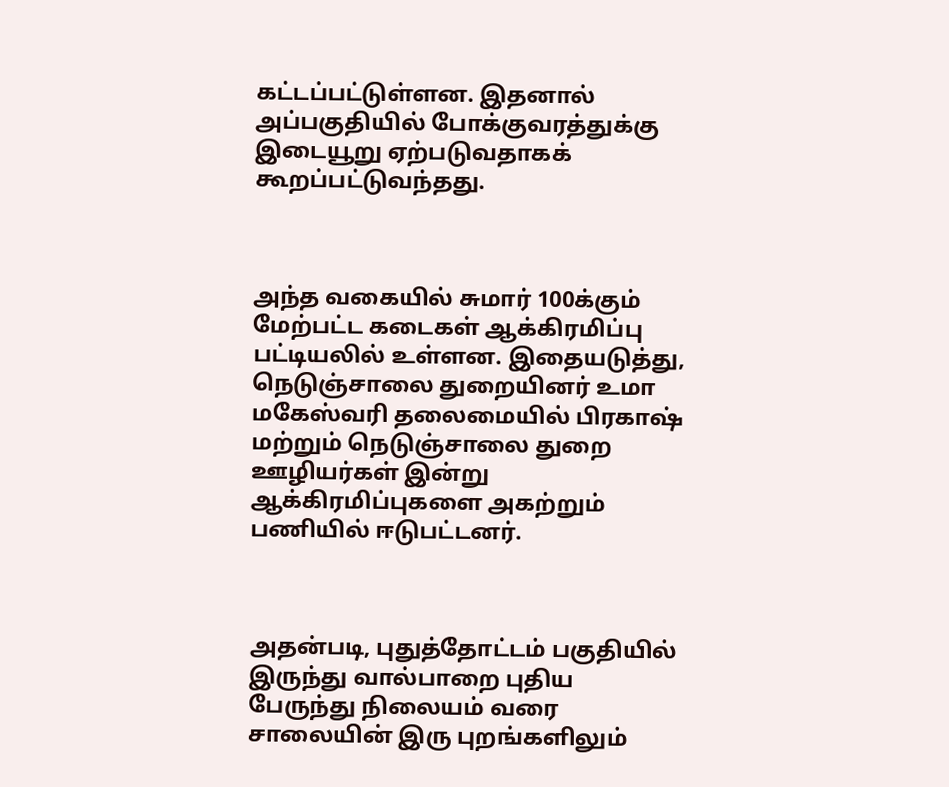கட்டப்பட்டுள்ளன. இதனால் அப்பகுதியில் போக்குவரத்துக்கு இடையூறு ஏற்படுவதாகக் கூறப்பட்டுவந்தது.



அந்த வகையில் சுமார் 100க்கும் மேற்பட்ட கடைகள் ஆக்கிரமிப்பு பட்டியலில் உள்ளன. இதையடுத்து, நெடுஞ்சாலை துறையினர் உமா மகேஸ்வரி தலைமையில் பிரகாஷ் மற்றும் நெடுஞ்சாலை துறை ஊழியர்கள் இன்று ஆக்கிரமிப்புகளை அகற்றும் பணியில் ஈடுபட்டனர்.



அதன்படி, புதுத்தோட்டம் பகுதியில் இருந்து வால்பாறை புதிய பேருந்து நிலையம் வரை சாலையின் இரு புறங்களிலும்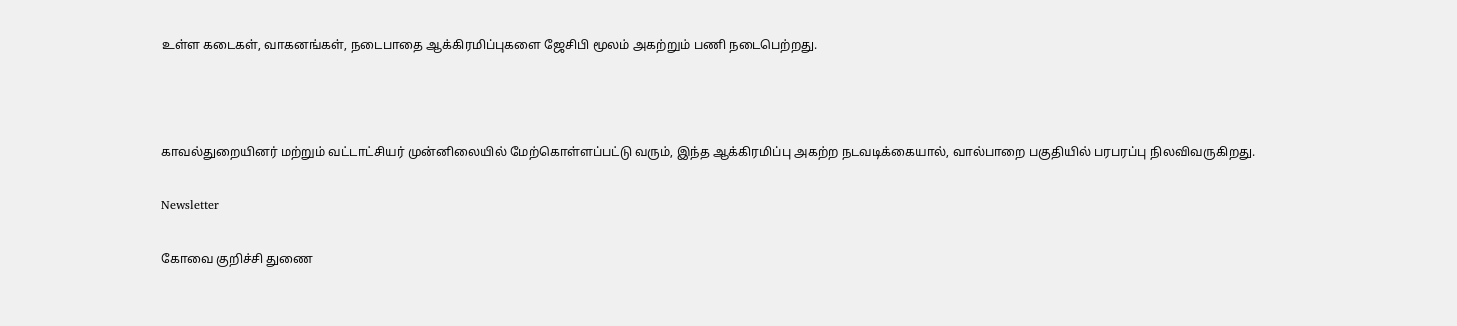உள்ள கடைகள், வாகனங்கள், நடைபாதை ஆக்கிரமிப்புகளை ஜேசிபி மூலம் அகற்றும் பணி நடைபெற்றது.



காவல்துறையினர் மற்றும் வட்டாட்சியர் முன்னிலையில் மேற்கொள்ளப்பட்டு வரும், இந்த ஆக்கிரமிப்பு அகற்ற நடவடிக்கையால், வால்பாறை பகுதியில் பரபரப்பு நிலவிவருகிறது.

Newsletter

கோவை குறிச்சி துணை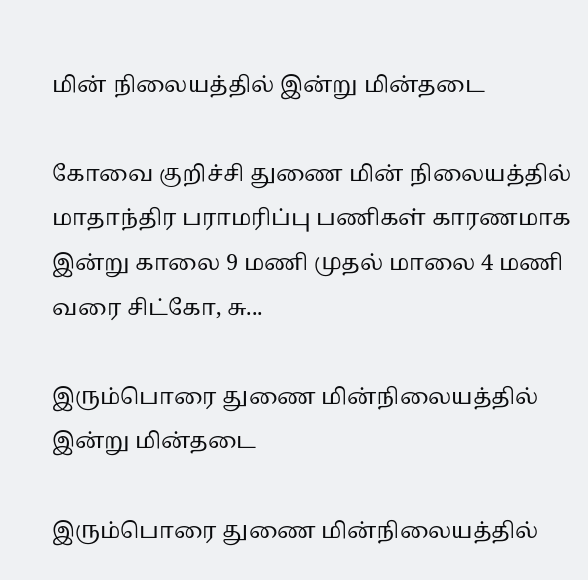மின் நிலையத்தில் இன்று மின்தடை

கோவை குறிச்சி துணை மின் நிலையத்தில் மாதாந்திர பராமரிப்பு பணிகள் காரணமாக இன்று காலை 9 மணி முதல் மாலை 4 மணி வரை சிட்கோ, சு...

இரும்பொரை துணை மின்நிலையத்தில் இன்று மின்தடை

இரும்பொரை துணை மின்நிலையத்தில்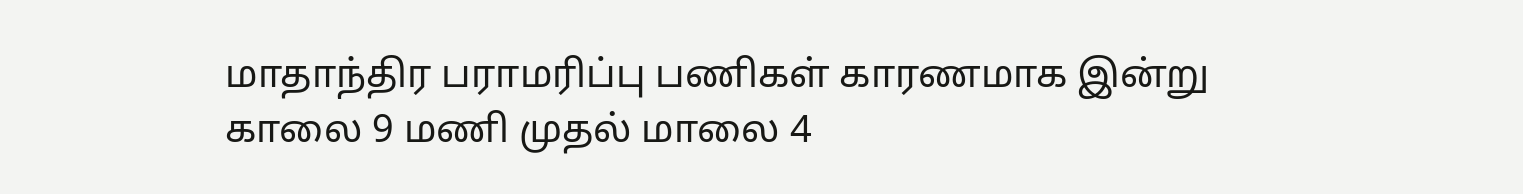மாதாந்திர பராமரிப்பு பணிகள் காரணமாக இன்று காலை 9 மணி முதல் மாலை 4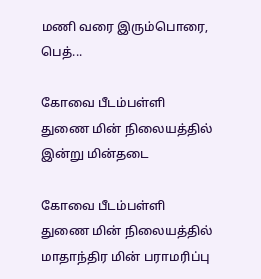மணி வரை இரும்பொரை, பெத்...

கோவை பீடம்பள்ளி துணை மின் நிலையத்தில் இன்று மின்தடை

கோவை பீடம்பள்ளி துணை மின் நிலையத்தில் மாதாந்திர மின் பராமரிப்பு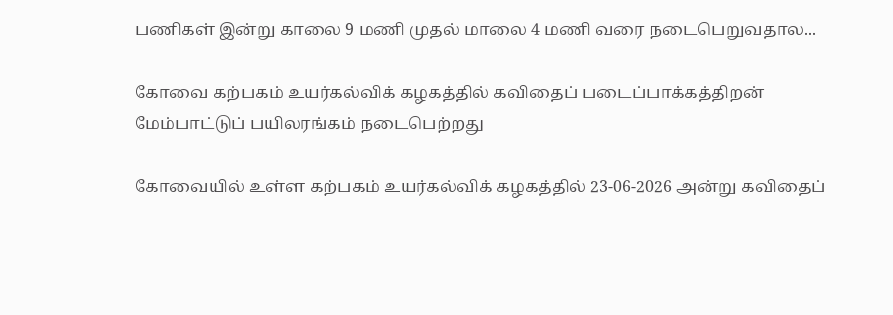பணிகள் இன்று காலை 9 மணி முதல் மாலை 4 மணி வரை நடைபெறுவதால...

கோவை கற்பகம் உயர்கல்விக் கழகத்தில் கவிதைப் படைப்பாக்கத்திறன் மேம்பாட்டுப் பயிலரங்கம் நடைபெற்றது

கோவையில் உள்ள கற்பகம் உயர்கல்விக் கழகத்தில் 23-06-2026 அன்று கவிதைப்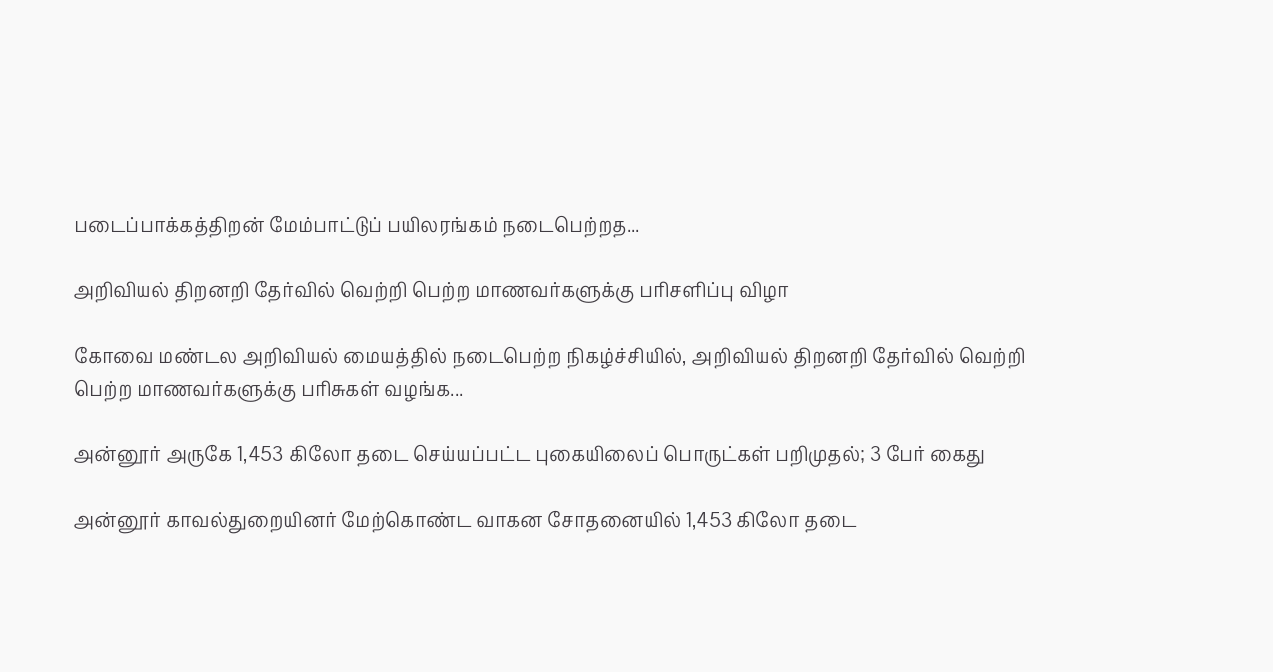படைப்பாக்கத்திறன் மேம்பாட்டுப் பயிலரங்கம் நடைபெற்றத...

அறிவியல் திறனறி தேர்வில் வெற்றி பெற்ற மாணவர்களுக்கு பரிசளிப்பு விழா

கோவை மண்டல அறிவியல் மையத்தில் நடைபெற்ற நிகழ்ச்சியில், அறிவியல் திறனறி தேர்வில் வெற்றி பெற்ற மாணவர்களுக்கு பரிசுகள் வழங்க...

அன்னூர் அருகே 1,453 கிலோ தடை செய்யப்பட்ட புகையிலைப் பொருட்கள் பறிமுதல்; 3 பேர் கைது

அன்னூர் காவல்துறையினர் மேற்கொண்ட வாகன சோதனையில் 1,453 கிலோ தடை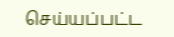செய்யப்பட்ட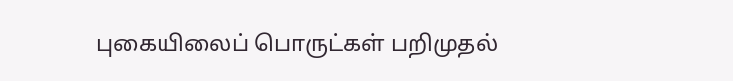புகையிலைப் பொருட்கள் பறிமுதல்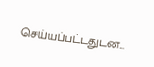செய்யப்பட்டதுடன...